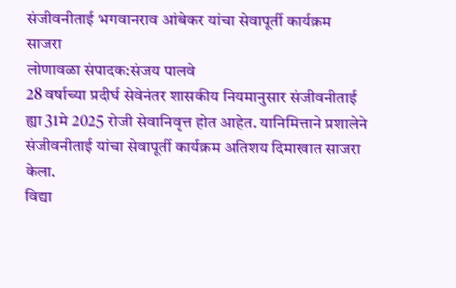संजीवनीताई भगवानराव आंबेकर यांचा सेवापूर्ती कार्यक्रम साजरा
लोणावळा संपादक:संजय पालवे
28 वर्षाच्या प्रदीर्घ सेवेनंतर शासकीय नियमानुसार संजीवनीताई ह्या 31मे 2025 रोजी सेवानिवृत्त होत आहेत. यानिमित्ताने प्रशालेने संजीवनीताई यांचा सेवापूर्ती कार्यक्रम अतिशय दिमाखात साजरा केला.
विद्या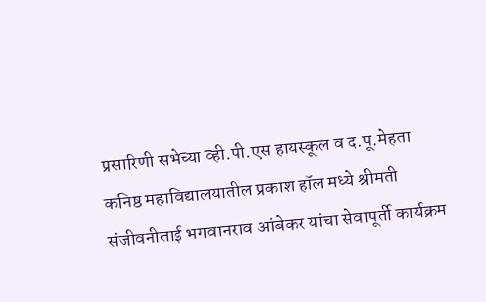प्रसारिणी सभेच्या व्ही.पी.एस हायस्कूल व द.पू.मेहता कनिष्ठ महाविद्यालयातील प्रकाश हॉल मध्ये श्रीमती संजीवनीताई भगवानराव आंबेकर यांचा सेवापूर्ती कार्यक्रम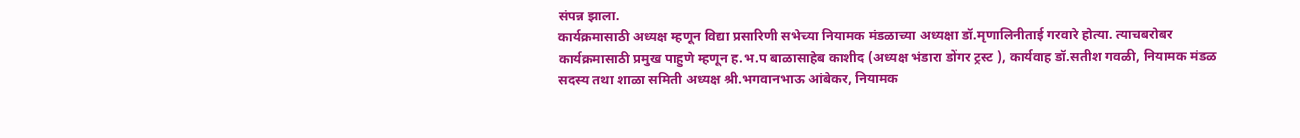संपन्न झाला.
कार्यक्रमासाठी अध्यक्ष म्हणून विद्या प्रसारिणी सभेच्या नियामक मंडळाच्या अध्यक्षा डॉ.मृणालिनीताई गरवारे होत्या. त्याचबरोबर कार्यक्रमासाठी प्रमुख पाहुणे म्हणून ह.भ.प बाळासाहेब काशीद (अध्यक्ष भंडारा डोंगर ट्रस्ट ), कार्यवाह डॉ.सतीश गवळी, नियामक मंडळ सदस्य तथा शाळा समिती अध्यक्ष श्री.भगवानभाऊ आंबेकर, नियामक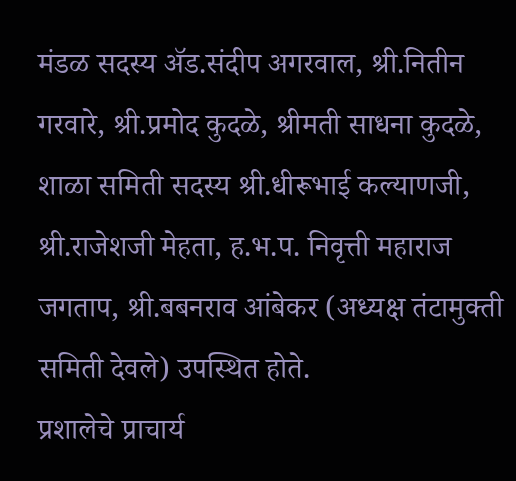मंडळ सदस्य ॲड.संदीप अगरवाल, श्री.नितीन गरवारे, श्री.प्रमोद कुदळे, श्रीमती साधना कुदळे, शाळा समिती सदस्य श्री.धीरूभाई कल्याणजी, श्री.राजेशजी मेहता, ह.भ.प. निवृत्ती महाराज जगताप, श्री.बबनराव आंबेकर (अध्यक्ष तंटामुक्ती समिती देवले) उपस्थित होते.
प्रशालेचे प्राचार्य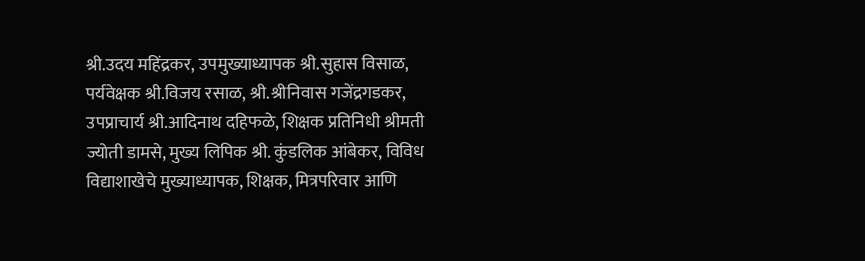श्री.उदय महिंद्रकर, उपमुख्याध्यापक श्री.सुहास विसाळ, पर्यवेक्षक श्री.विजय रसाळ, श्री.श्रीनिवास गजेंद्रगडकर, उपप्राचार्य श्री.आदिनाथ दहिफळे, शिक्षक प्रतिनिधी श्रीमती ज्योती डामसे, मुख्य लिपिक श्री. कुंडलिक आंबेकर, विविध विद्याशाखेचे मुख्याध्यापक, शिक्षक, मित्रपरिवार आणि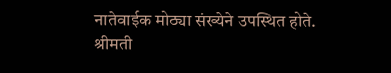नातेवाईक मोठ्या संख्येने उपस्थित होते.
श्रीमती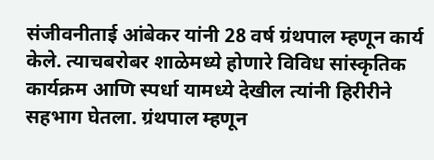संजीवनीताई आंबेकर यांनी 28 वर्ष ग्रंथपाल म्हणून कार्य केले. त्याचबरोबर शाळेमध्ये होणारे विविध सांस्कृतिक कार्यक्रम आणि स्पर्धा यामध्ये देखील त्यांनी हिरीरीने सहभाग घेतला. ग्रंथपाल म्हणून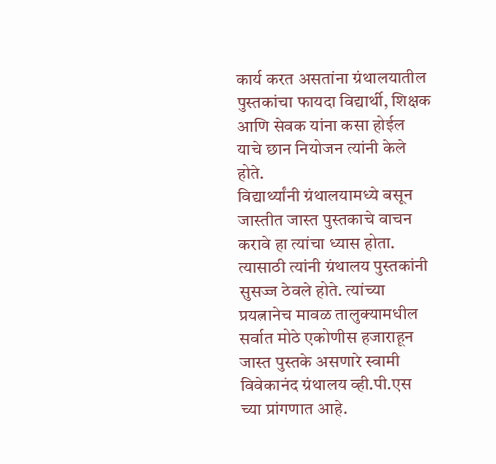कार्य करत असतांना ग्रंथालयातील पुस्तकांचा फायदा विद्यार्थी, शिक्षक आणि सेवक यांना कसा होईल याचे छान नियोजन त्यांनी केले होते.
विद्यार्थ्यांनी ग्रंथालयामध्ये बसून जास्तीत जास्त पुस्तकाचे वाचन करावे हा त्यांचा ध्यास होता. त्यासाठी त्यांनी ग्रंथालय पुस्तकांनी सुसज्ज ठेवले होते. त्यांच्या प्रयत्नानेच मावळ तालुक्यामधील सर्वात मोठे एकोणीस हजाराहून जास्त पुस्तके असणारे स्वामी विवेकानंद ग्रंथालय व्ही.पी.एस च्या प्रांगणात आहे.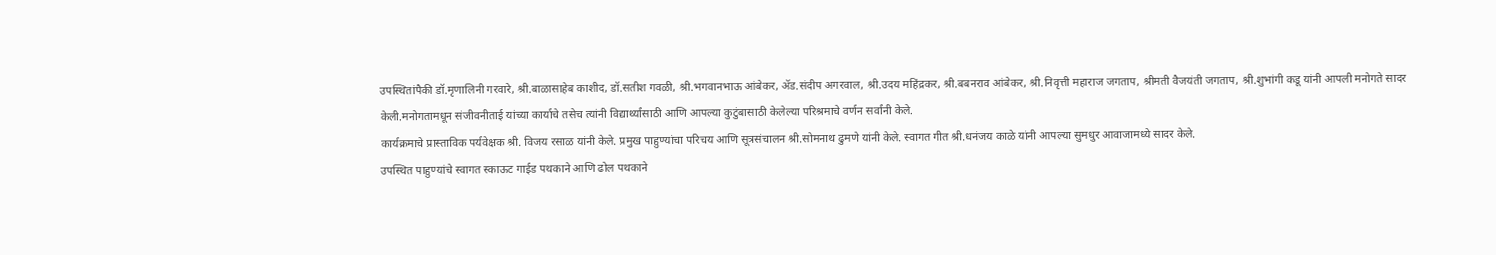उपस्थितांपैकी डॉ.मृणालिनी गरवारे, श्री.बाळासाहेब काशीद, डॉ.सतीश गवळी, श्री.भगवानभाऊ आंबेकर, ॲड.संदीप अगरवाल, श्री.उदय महिंद्रकर, श्री.बबनराव आंबेकर, श्री.निवृत्ती महाराज जगताप, श्रीमती वैजयंती जगताप, श्री.शुभांगी कडू यांनी आपली मनोगते सादर केली.मनोगतामधून संजीवनीताई यांच्या कार्याचे तसेच त्यांनी विद्यार्थ्यांसाठी आणि आपल्या कुटुंबासाठी केलेल्या परिश्रमाचे वर्णन सर्वांनी केले.
कार्यक्रमाचे प्रास्ताविक पर्यवेक्षक श्री. विजय रसाळ यांनी केले. प्रमुख पाहुण्यांचा परिचय आणि सूत्रसंचालन श्री.सोमनाथ ढुमणे यांनी केले. स्वागत गीत श्री.धनंजय काळे यांनी आपल्या सुमधुर आवाजामध्ये सादर केले.
उपस्थित पाहुण्यांचे स्वागत स्काऊट गाईड पथकाने आणि ढोल पथकाने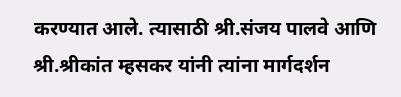करण्यात आले. त्यासाठी श्री.संजय पालवे आणि श्री.श्रीकांत म्हसकर यांनी त्यांना मार्गदर्शन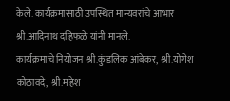केले. कार्यक्रमासाठी उपस्थित मान्यवरांचे आभार श्री.आदिनाथ दहिफळे यांनी मानले.
कार्यक्रमाचे नियोजन श्री.कुंडलिक आंबेकर, श्री.योगेश कोठावदे, श्री.महेश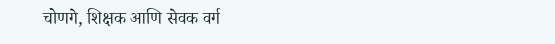चोणगे, शिक्षक आणि सेवक वर्ग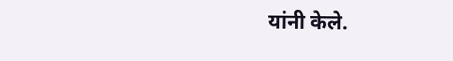यांनी केले.